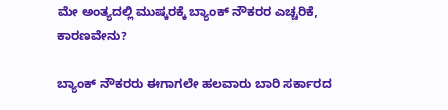ಮೇ ಅಂತ್ಯದಲ್ಲಿ ಮುಷ್ಕರಕ್ಕೆ ಬ್ಯಾಂಕ್ ನೌಕರರ ಎಚ್ಚರಿಕೆ, ಕಾರಣವೇನು?

ಬ್ಯಾಂಕ್ ನೌಕರರು ಈಗಾಗಲೇ ಹಲವಾರು ಬಾರಿ ಸರ್ಕಾರದ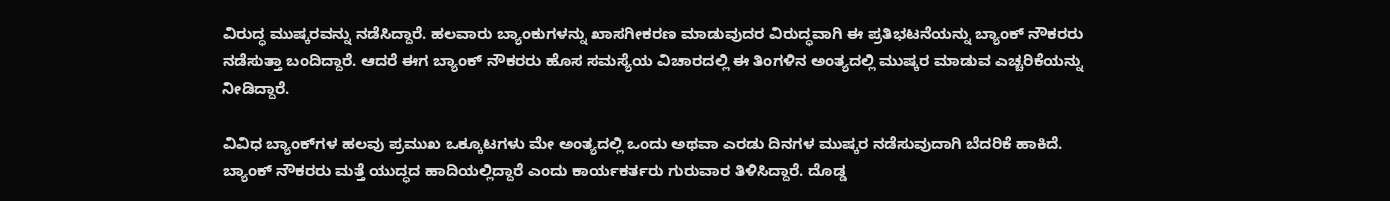ವಿರುದ್ಧ ಮುಷ್ಕರವನ್ನು ನಡೆಸಿದ್ದಾರೆ. ಹಲವಾರು ಬ್ಯಾಂಕುಗಳನ್ನು ಖಾಸಗೀಕರಣ ಮಾಡುವುದರ ವಿರುದ್ಧವಾಗಿ ಈ ಪ್ರತಿಭಟನೆಯನ್ನು ಬ್ಯಾಂಕ್ ನೌಕರರು ನಡೆಸುತ್ತಾ ಬಂದಿದ್ದಾರೆ. ಆದರೆ ಈಗ ಬ್ಯಾಂಕ್ ನೌಕರರು ಹೊಸ ಸಮಸ್ಯೆಯ ವಿಚಾರದಲ್ಲಿ ಈ ತಿಂಗಳಿನ ಅಂತ್ಯದಲ್ಲಿ ಮುಷ್ಕರ ಮಾಡುವ ಎಚ್ಚರಿಕೆಯನ್ನು ನೀಡಿದ್ದಾರೆ.

ವಿವಿಧ ಬ್ಯಾಂಕ್‌ಗಳ ಹಲವು ಪ್ರಮುಖ ಒಕ್ಕೂಟಗಳು ಮೇ ಅಂತ್ಯದಲ್ಲಿ ಒಂದು ಅಥವಾ ಎರಡು ದಿನಗಳ ಮುಷ್ಕರ ನಡೆಸುವುದಾಗಿ ಬೆದರಿಕೆ ಹಾಕಿದೆ. ಬ್ಯಾಂಕ್ ನೌಕರರು ಮತ್ತೆ ಯುದ್ಧದ ಹಾದಿಯಲ್ಲಿದ್ದಾರೆ ಎಂದು ಕಾರ್ಯಕರ್ತರು ಗುರುವಾರ ತಿಳಿಸಿದ್ದಾರೆ. ದೊಡ್ಡ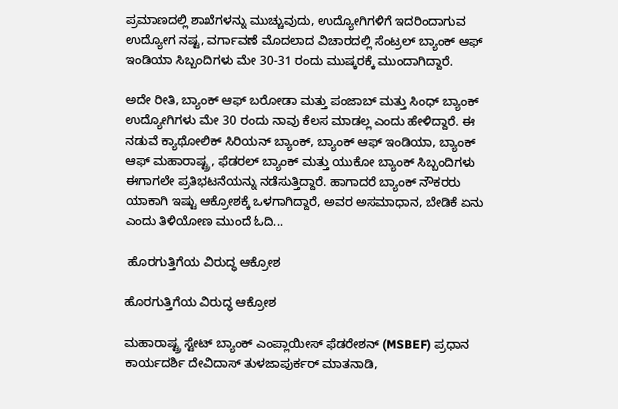ಪ್ರಮಾಣದಲ್ಲಿ ಶಾಖೆಗಳನ್ನು ಮುಚ್ಚುವುದು, ಉದ್ಯೋಗಿಗಳಿಗೆ ಇದರಿಂದಾಗುವ ಉದ್ಯೋಗ ನಷ್ಟ, ವರ್ಗಾವಣೆ ಮೊದಲಾದ ವಿಚಾರದಲ್ಲಿ ಸೆಂಟ್ರಲ್ ಬ್ಯಾಂಕ್ ಆಫ್ ಇಂಡಿಯಾ ಸಿಬ್ಬಂದಿಗಳು ಮೇ 30-31 ರಂದು ಮುಷ್ಕರಕ್ಕೆ ಮುಂದಾಗಿದ್ದಾರೆ.

ಅದೇ ರೀತಿ, ಬ್ಯಾಂಕ್ ಆಫ್ ಬರೋಡಾ ಮತ್ತು ಪಂಜಾಬ್ ಮತ್ತು ಸಿಂಧ್ ಬ್ಯಾಂಕ್ ಉದ್ಯೋಗಿಗಳು ಮೇ 30 ರಂದು ನಾವು ಕೆಲಸ ಮಾಡಲ್ಲ ಎಂದು ಹೇಳಿದ್ದಾರೆ. ಈ ನಡುವೆ ಕ್ಯಾಥೋಲಿಕ್ ಸಿರಿಯನ್ ಬ್ಯಾಂಕ್, ಬ್ಯಾಂಕ್ ಆಫ್ ಇಂಡಿಯಾ, ಬ್ಯಾಂಕ್ ಆಫ್ ಮಹಾರಾಷ್ಟ್ರ, ಫೆಡರಲ್ ಬ್ಯಾಂಕ್ ಮತ್ತು ಯುಕೋ ಬ್ಯಾಂಕ್ ಸಿಬ್ಬಂದಿಗಳು ಈಗಾಗಲೇ ಪ್ರತಿಭಟನೆಯನ್ನು ನಡೆಸುತ್ತಿದ್ದಾರೆ. ಹಾಗಾದರೆ ಬ್ಯಾಂಕ್ ನೌಕರರು ಯಾಕಾಗಿ ಇಷ್ಟು ಆಕ್ರೋಶಕ್ಕೆ ಒಳಗಾಗಿದ್ದಾರೆ, ಅವರ ಅಸಮಾಧಾನ, ಬೇಡಿಕೆ ಏನು ಎಂದು ತಿಳಿಯೋಣ ಮುಂದೆ ಓದಿ...

 ಹೊರಗುತ್ತಿಗೆಯ ವಿರುದ್ಧ ಆಕ್ರೋಶ

ಹೊರಗುತ್ತಿಗೆಯ ವಿರುದ್ಧ ಆಕ್ರೋಶ

ಮಹಾರಾಷ್ಟ್ರ ಸ್ಟೇಟ್ ಬ್ಯಾಂಕ್ ಎಂಪ್ಲಾಯೀಸ್ ಫೆಡರೇಶನ್ (MSBEF) ಪ್ರಧಾನ ಕಾರ್ಯದರ್ಶಿ ದೇವಿದಾಸ್ ತುಳಜಾಪುರ್ಕರ್ ಮಾತನಾಡಿ,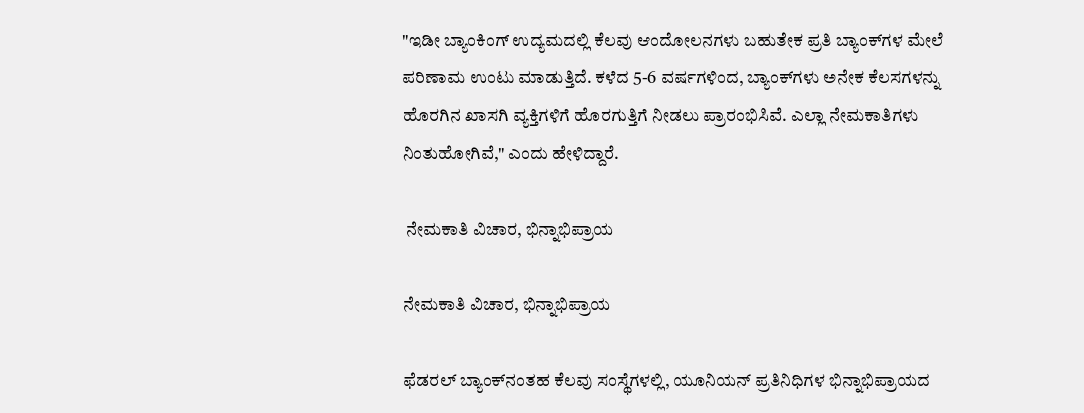"ಇಡೀ ಬ್ಯಾಂಕಿಂಗ್ ಉದ್ಯಮದಲ್ಲಿ ಕೆಲವು ಆಂದೋಲನಗಳು ಬಹುತೇಕ ಪ್ರತಿ ಬ್ಯಾಂಕ್‌ಗಳ ಮೇಲೆ ಪರಿಣಾಮ ಉಂಟು ಮಾಡುತ್ತಿದೆ. ಕಳೆದ 5-6 ವರ್ಷಗಳಿಂದ, ಬ್ಯಾಂಕ್‌ಗಳು ಅನೇಕ ಕೆಲಸಗಳನ್ನು ಹೊರಗಿನ ಖಾಸಗಿ ವ್ಯಕ್ತಿಗಳಿಗೆ ಹೊರಗುತ್ತಿಗೆ ನೀಡಲು ಪ್ರಾರಂಭಿಸಿವೆ. ಎಲ್ಲಾ ನೇಮಕಾತಿಗಳು ನಿಂತುಹೋಗಿವೆ," ಎಂದು ಹೇಳಿದ್ದಾರೆ.

 ನೇಮಕಾತಿ ವಿಚಾರ, ಭಿನ್ನಾಭಿಪ್ರಾಯ

ನೇಮಕಾತಿ ವಿಚಾರ, ಭಿನ್ನಾಭಿಪ್ರಾಯ

ಫೆಡರಲ್ ಬ್ಯಾಂಕ್‌ನಂತಹ ಕೆಲವು ಸಂಸ್ಥೆಗಳಲ್ಲಿ, ಯೂನಿಯನ್ ಪ್ರತಿನಿಧಿಗಳ ಭಿನ್ನಾಭಿಪ್ರಾಯದ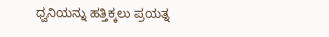ಧ್ವನಿಯನ್ನು ಹತ್ತಿಕ್ಕಲು ಪ್ರಯತ್ನ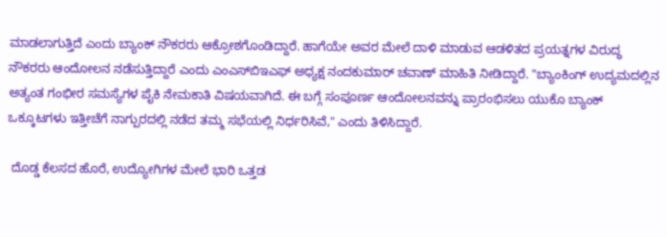ಮಾಡಲಾಗುತ್ತಿದೆ ಎಂದು ಬ್ಯಾಂಕ್ ನೌಕರರು ಆಕ್ರೋಶಗೊಂಡಿದ್ದಾರೆ. ಹಾಗೆಯೇ ಅವರ ಮೇಲೆ ದಾಳಿ ಮಾಡುವ ಆಡಳಿತದ ಪ್ರಯತ್ನಗಳ ವಿರುದ್ಧ ನೌಕರರು ಆಂದೋಲನ ನಡೆಸುತ್ತಿದ್ದಾರೆ ಎಂದು ಎಂಎಸ್‌ಬಿಇಎಫ್ ಅಧ್ಯಕ್ಷ ನಂದಕುಮಾರ್ ಚವಾಣ್ ಮಾಹಿತಿ ನೀಡಿದ್ದಾರೆ. "ಬ್ಯಾಂಕಿಂಗ್ ಉದ್ಯಮದಲ್ಲಿನ ಅತ್ಯಂತ ಗಂಭೀರ ಸಮಸ್ಯೆಗಳ ಪೈಕಿ ನೇಮಕಾತಿ ವಿಷಯವಾಗಿದೆ. ಈ ಬಗ್ಗೆ ಸಂಪೂರ್ಣ ಆಂದೋಲನವನ್ನು ಪ್ರಾರಂಭಿಸಲು ಯುಕೊ ಬ್ಯಾಂಕ್ ಒಕ್ಕೂಟಗಳು ಇತ್ತೀಚೆಗೆ ನಾಗ್ಪುರದಲ್ಲಿ ನಡೆದ ತಮ್ಮ ಸಭೆಯಲ್ಲಿ ನಿರ್ಧರಿಸಿವೆ," ಎಂದು ತಿಳಿಸಿದ್ದಾರೆ.

 ದೊಡ್ಡ ಕೆಲಸದ ಹೊರೆ, ಉದ್ಯೋಗಿಗಳ ಮೇಲೆ ಭಾರಿ ಒತ್ತಡ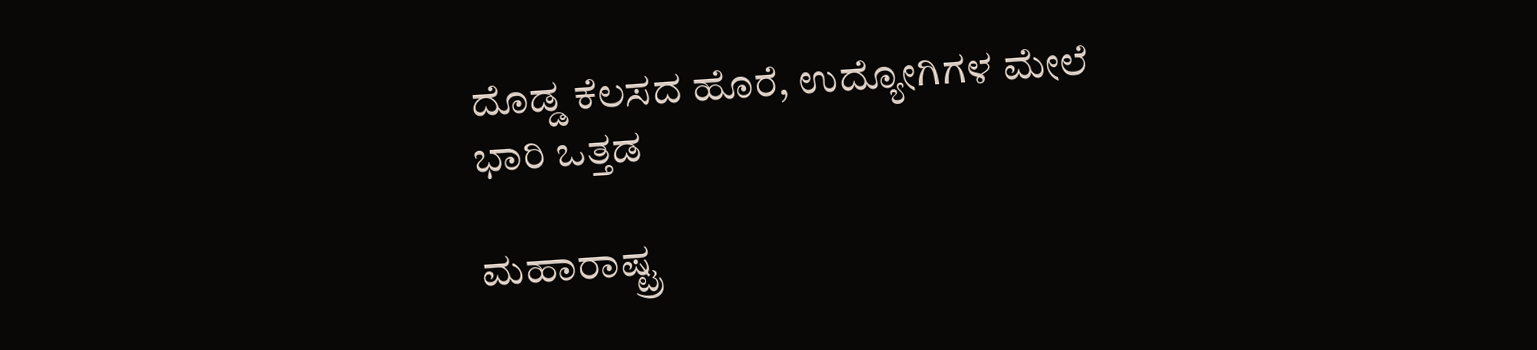ದೊಡ್ಡ ಕೆಲಸದ ಹೊರೆ, ಉದ್ಯೋಗಿಗಳ ಮೇಲೆ ಭಾರಿ ಒತ್ತಡ

ಮಹಾರಾಷ್ಟ್ರ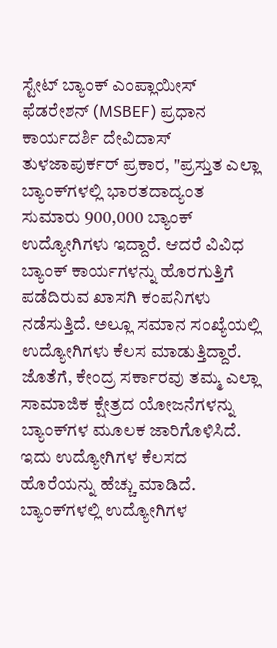ಸ್ಟೇಟ್ ಬ್ಯಾಂಕ್ ಎಂಪ್ಲಾಯೀಸ್ ಫೆಡರೇಶನ್ (MSBEF) ಪ್ರಧಾನ ಕಾರ್ಯದರ್ಶಿ ದೇವಿದಾಸ್ ತುಳಜಾಪುರ್ಕರ್ ಪ್ರಕಾರ, "ಪ್ರಸ್ತುತ ಎಲ್ಲಾ ಬ್ಯಾಂಕ್‌ಗಳಲ್ಲಿ ಭಾರತದಾದ್ಯಂತ ಸುಮಾರು 900,000 ಬ್ಯಾಂಕ್ ಉದ್ಯೋಗಿಗಳು ಇದ್ದಾರೆ. ಆದರೆ ವಿವಿಧ ಬ್ಯಾಂಕ್ ಕಾರ್ಯಗಳನ್ನು ಹೊರಗುತ್ತಿಗೆ ಪಡೆದಿರುವ ಖಾಸಗಿ ಕಂಪನಿಗಳು ನಡೆಸುತ್ತಿದೆ. ಅಲ್ಲೂ ಸಮಾನ ಸಂಖ್ಯೆಯಲ್ಲಿ ಉದ್ಯೋಗಿಗಳು ಕೆಲಸ ಮಾಡುತ್ತಿದ್ದಾರೆ. ಜೊತೆಗೆ, ಕೇಂದ್ರ ಸರ್ಕಾರವು ತಮ್ಮ ಎಲ್ಲಾ ಸಾಮಾಜಿಕ ಕ್ಷೇತ್ರದ ಯೋಜನೆಗಳನ್ನು ಬ್ಯಾಂಕ್‌ಗಳ ಮೂಲಕ ಜಾರಿಗೊಳಿಸಿದೆ. ಇದು ಉದ್ಯೋಗಿಗಳ ಕೆಲಸದ ಹೊರೆಯನ್ನು ಹೆಚ್ಚು ಮಾಡಿದೆ. ಬ್ಯಾಂಕ್‌ಗಳಲ್ಲಿ ಉದ್ಯೋಗಿಗಳ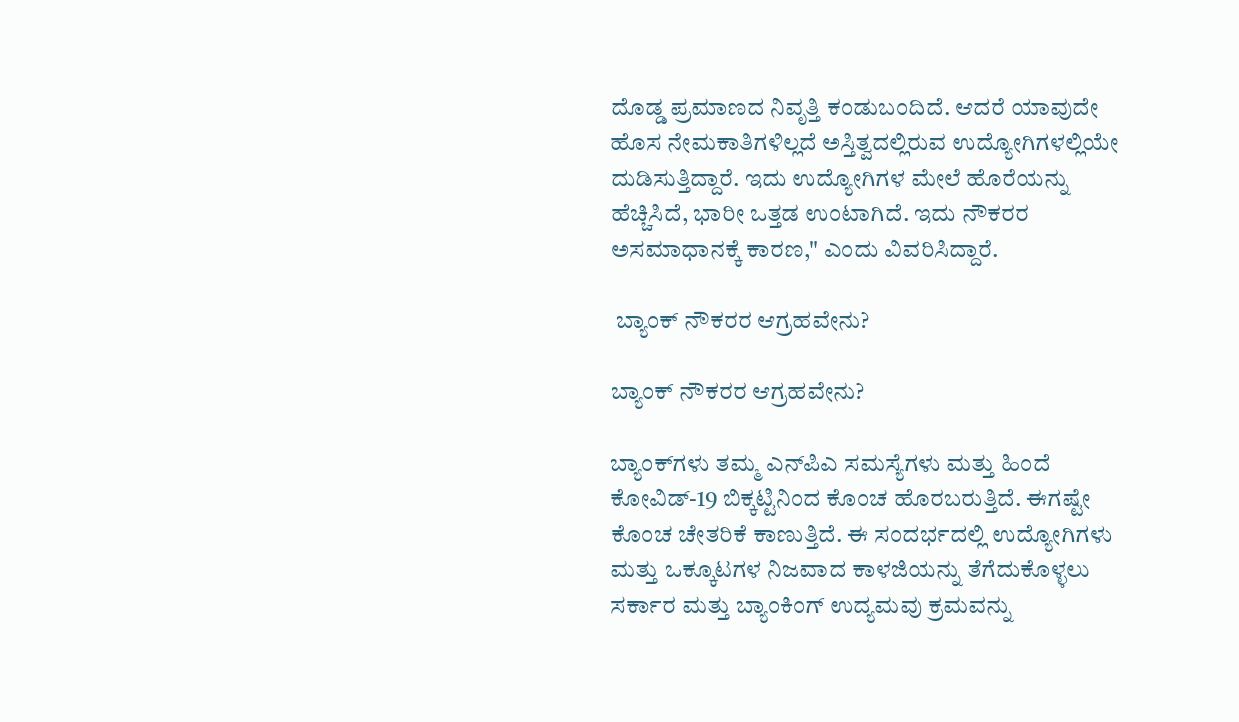ದೊಡ್ಡ ಪ್ರಮಾಣದ ನಿವೃತ್ತಿ ಕಂಡುಬಂದಿದೆ. ಆದರೆ ಯಾವುದೇ ಹೊಸ ನೇಮಕಾತಿಗಳಿಲ್ಲದೆ ಅಸ್ತಿತ್ವದಲ್ಲಿರುವ ಉದ್ಯೋಗಿಗಳಲ್ಲಿಯೇ ದುಡಿಸುತ್ತಿದ್ದಾರೆ. ಇದು ಉದ್ಯೋಗಿಗಳ ಮೇಲೆ ಹೊರೆಯನ್ನು ಹೆಚ್ಚಿಸಿದೆ, ಭಾರೀ ಒತ್ತಡ ಉಂಟಾಗಿದೆ. ಇದು ನೌಕರರ ಅಸಮಾಧಾನಕ್ಕೆ ಕಾರಣ," ಎಂದು ವಿವರಿಸಿದ್ದಾರೆ.

 ಬ್ಯಾಂಕ್ ನೌಕರರ ಆಗ್ರಹವೇನು?

ಬ್ಯಾಂಕ್ ನೌಕರರ ಆಗ್ರಹವೇನು?

ಬ್ಯಾಂಕ್‌ಗಳು ತಮ್ಮ ಎನ್‌ಪಿಎ ಸಮಸ್ಯೆಗಳು ಮತ್ತು ಹಿಂದೆ ಕೋವಿಡ್-19 ಬಿಕ್ಕಟ್ಟಿನಿಂದ ಕೊಂಚ ಹೊರಬರುತ್ತಿದೆ. ಈಗಷ್ಟೇ ಕೊಂಚ ಚೇತರಿಕೆ ಕಾಣುತ್ತಿದೆ. ಈ ಸಂದರ್ಭದಲ್ಲಿ ಉದ್ಯೋಗಿಗಳು ಮತ್ತು ಒಕ್ಕೂಟಗಳ ನಿಜವಾದ ಕಾಳಜಿಯನ್ನು ತೆಗೆದುಕೊಳ್ಳಲು ಸರ್ಕಾರ ಮತ್ತು ಬ್ಯಾಂಕಿಂಗ್ ಉದ್ಯಮವು ಕ್ರಮವನ್ನು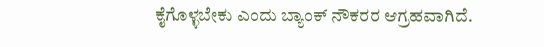ಕೈಗೊಳ್ಳಬೇಕು ಎಂದು ಬ್ಯಾಂಕ್ ನೌಕರರ ಆಗ್ರಹವಾಗಿದೆ.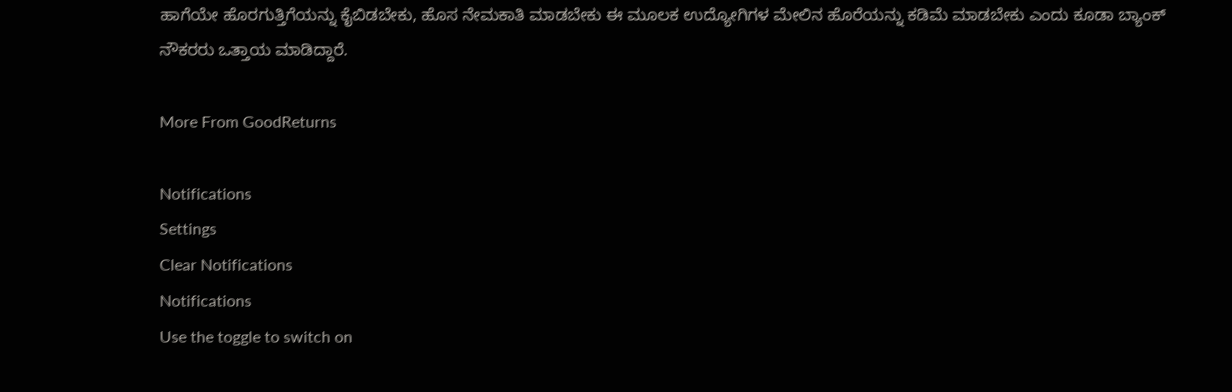ಹಾಗೆಯೇ ಹೊರಗುತ್ತಿಗೆಯನ್ನು ಕೈಬಿಡಬೇಕು, ಹೊಸ ನೇಮಕಾತಿ ಮಾಡಬೇಕು ಈ ಮೂಲಕ ಉದ್ಯೋಗಿಗಳ ಮೇಲಿನ ಹೊರೆಯನ್ನು ಕಡಿಮೆ ಮಾಡಬೇಕು ಎಂದು ಕೂಡಾ ಬ್ಯಾಂಕ್ ನೌಕರರು ಒತ್ತಾಯ ಮಾಡಿದ್ದಾರೆ.

More From GoodReturns

Notifications
Settings
Clear Notifications
Notifications
Use the toggle to switch on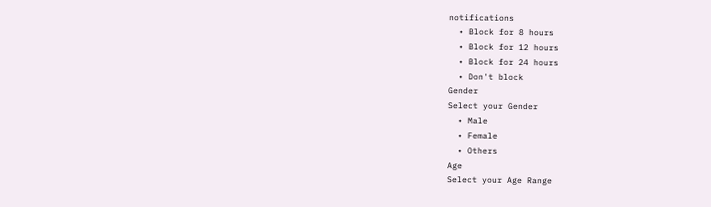notifications
  • Block for 8 hours
  • Block for 12 hours
  • Block for 24 hours
  • Don't block
Gender
Select your Gender
  • Male
  • Female
  • Others
Age
Select your Age Range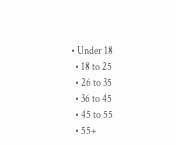• Under 18
  • 18 to 25
  • 26 to 35
  • 36 to 45
  • 45 to 55
  • 55+